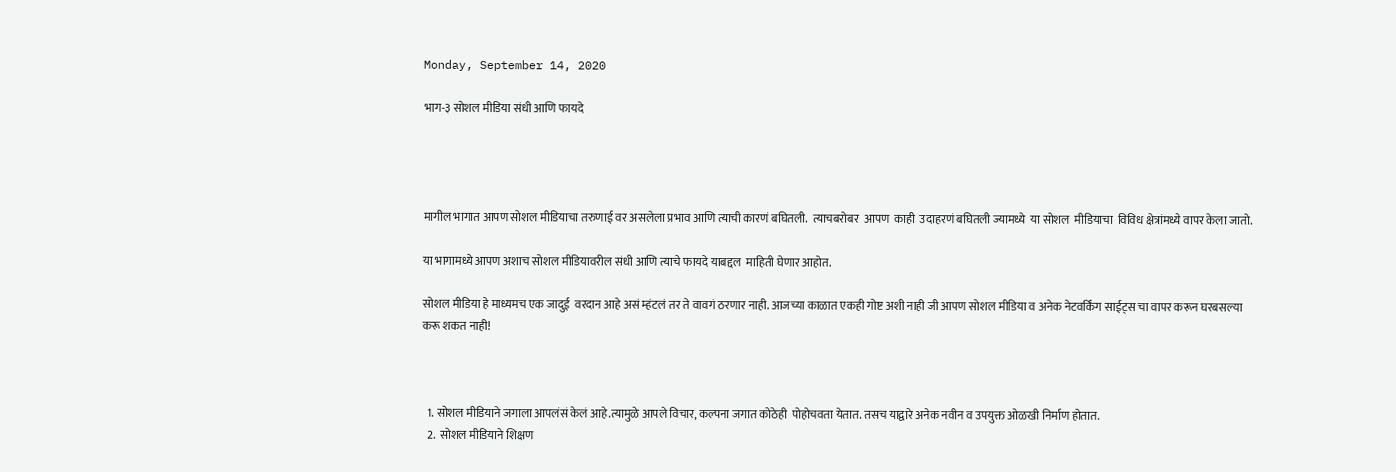Monday, September 14, 2020

भाग-३ सोशल मीडिया संधी आणि फायदे




मागील भागात आपण सोशल मीडियाचा तरुणाई वर असलेला प्रभाव आणि त्याची कारणं बघितली.  त्याचबरोबर  आपण  काही  उदाहरणं बघितली ज्यामध्ये  या सोशल  मीडियाचा  विविध क्षेत्रांमध्ये वापर केला जातो.

या भागामध्ये आपण अशाच सोशल मीडियावरील संधी आणि त्याचे फायदे याबद्दल  माहिती घेणार आहोत.

सोशल मीडिया हे माध्यमच एक जादुई  वरदान आहे असं म्हंटलं तर ते वावगं ठरणार नाही. आजच्या काळात एकही गोष्ट अशी नाही जी आपण सोशल मीडिया व अनेक नेटवर्किंग साईट्स चा वापर करून घरबसल्या करू शकत नाही!



  1. सोशल मीडियाने जगाला आपलंसं केलं आहे.त्यामुळे आपले विचार, कल्पना जगात कोठेही  पोहोचवता येतात. तसच याद्वारे अनेक नवीन व उपयुक्त ओळखी निर्माण होतात.
  2.  सोशल मीडियाने शिक्षण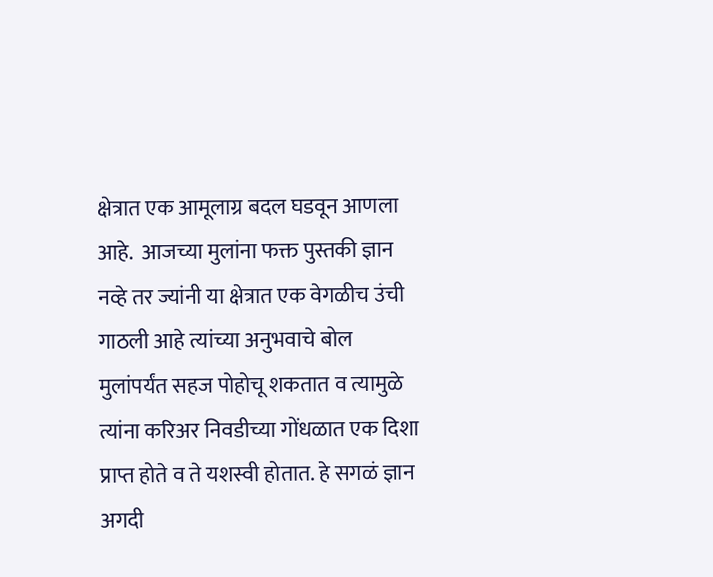क्षेत्रात एक आमूलाग्र बदल घडवून आणला आहे.  आजच्या मुलांना फक्त पुस्तकी ज्ञान नव्हे तर ज्यांनी या क्षेत्रात एक वेगळीच उंची गाठली आहे त्यांच्या अनुभवाचे बोल मुलांपर्यंत सहज पोहोचू शकतात व त्यामुळे त्यांना करिअर निवडीच्या गोंधळात एक दिशा प्राप्त होते व ते यशस्वी होतात. हे सगळं ज्ञान अगदी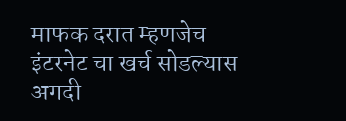माफक दरात म्हणजेच इंटरनेट चा खर्च सोडल्यास अगदी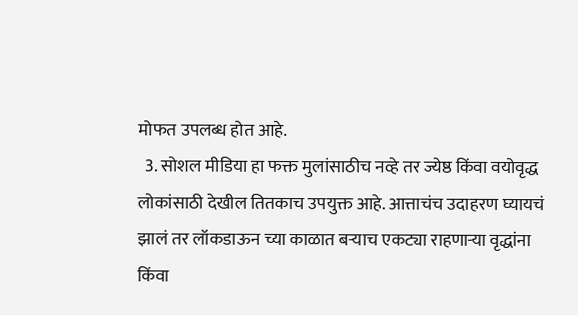मोफत उपलब्ध होत आहे.
  3. सोशल मीडिया हा फक्त मुलांसाठीच नव्हे तर ज्येष्ठ किंवा वयोवृद्ध लोकांसाठी देखील तितकाच उपयुक्त आहे. आत्ताचंच उदाहरण घ्यायचं झालं तर लॉकडाऊन च्या काळात बऱ्याच एकट्या राहणाऱ्या वृद्धांना किंवा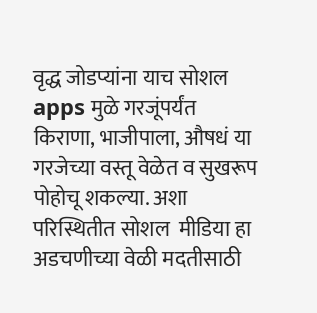वृद्ध जोडप्यांना याच सोशल apps मुळे गरजूंपर्यंत किराणा, भाजीपाला, औषधं या गरजेच्या वस्तू वेळेत व सुखरूप पोहोचू शकल्या. अशा परिस्थितीत सोशल  मीडिया हा अडचणीच्या वेळी मदतीसाठी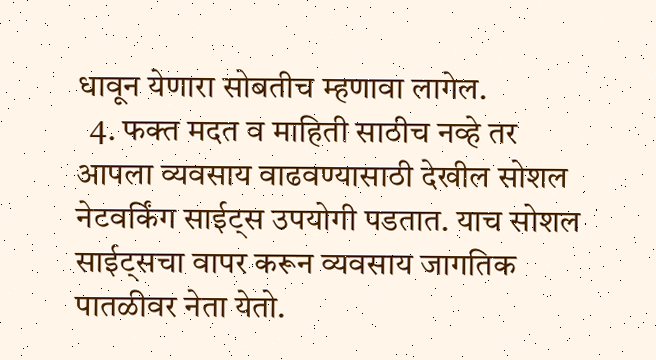धावून येणारा सोबतीच म्हणावा लागेल.
  4. फक्त मदत व माहिती साठीच नव्हे तर  आपला व्यवसाय वाढवण्यासाठी देखील सोशल नेटवर्किंग साईट्स उपयोगी पडतात. याच सोशल साईट्सचा वापर करून व्यवसाय जागतिक पातळीवर नेता येतो.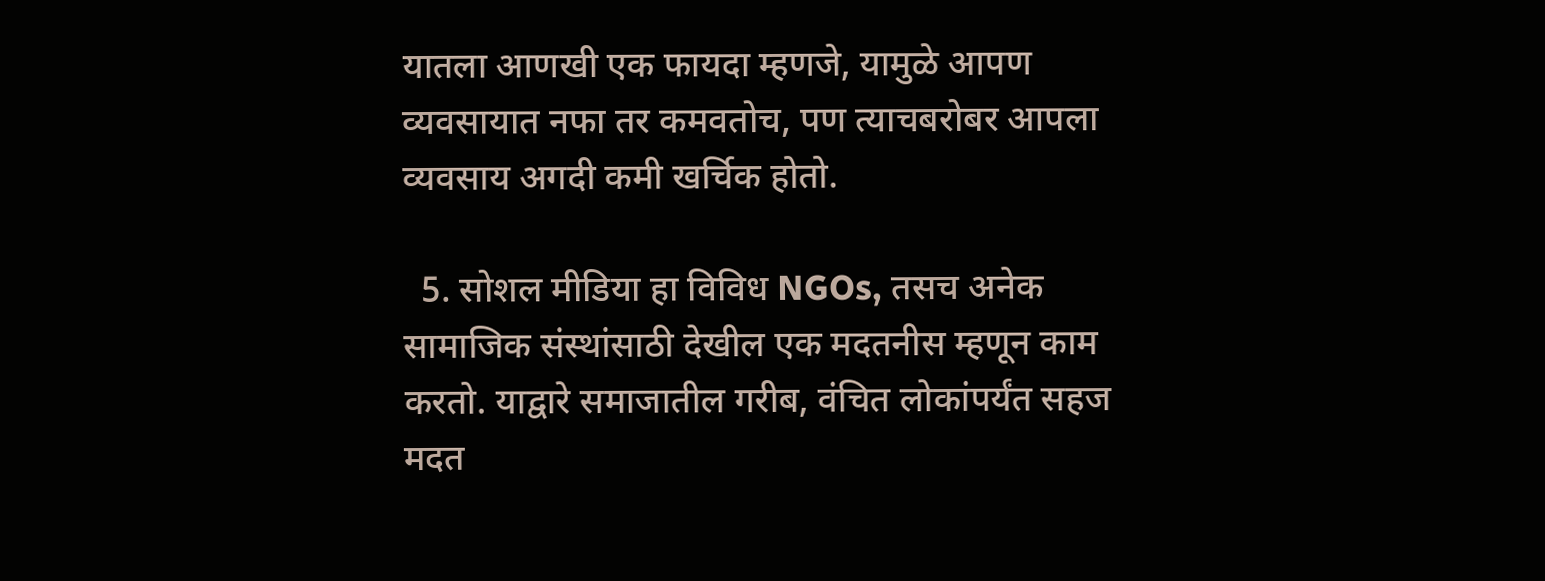यातला आणखी एक फायदा म्हणजे, यामुळे आपण व्यवसायात नफा तर कमवतोच, पण त्याचबरोबर आपला व्यवसाय अगदी कमी खर्चिक होतो.

  5. सोशल मीडिया हा विविध NGOs, तसच अनेक सामाजिक संस्थांसाठी देखील एक मदतनीस म्हणून काम करतो. याद्वारे समाजातील गरीब, वंचित लोकांपर्यंत सहज मदत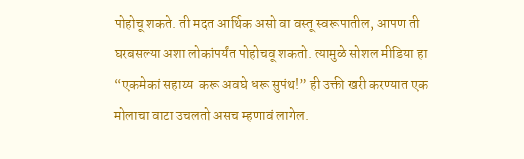पोहोचू शकते. ती मदत आर्थिक असो वा वस्तू स्वरूपातील, आपण ती घरबसल्या अशा लोकांपर्यंत पोहोचवू शकतो. त्यामुळे सोशल मीडिया हा “एकमेकां सहाय्य  करू अवघे धरू सुपंथ!” ही उक्ती खरी करण्यात एक मोलाचा वाटा उचलतो असच म्हणावं लागेल.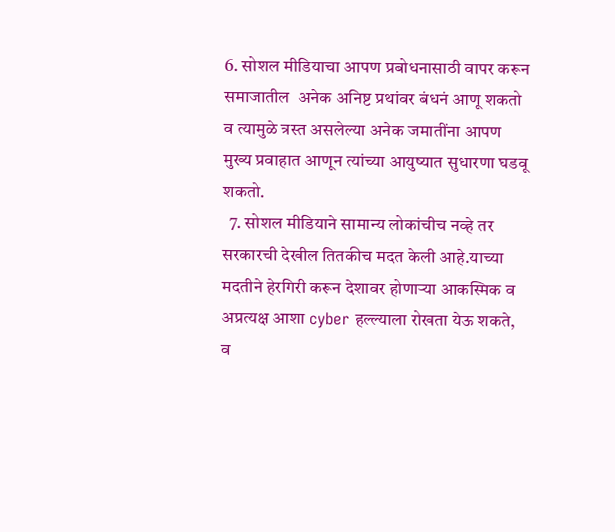6. सोशल मीडियाचा आपण प्रबोधनासाठी वापर करून समाजातील  अनेक अनिष्ट प्रथांवर बंधनं आणू शकतो व त्यामुळे त्रस्त असलेल्या अनेक जमातींना आपण मुख्य प्रवाहात आणून त्यांच्या आयुष्यात सुधारणा घडवू शकतो.
  7. सोशल मीडियाने सामान्य लोकांचीच नव्हे तर सरकारची देखील तितकीच मदत केली आहे.याच्या मदतीने हेरगिरी करून देशावर होणाऱ्या आकस्मिक व अप्रत्यक्ष आशा cyber हल्ल्याला रोखता येऊ शकते, व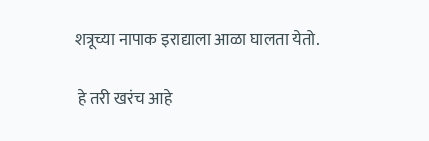शत्रूच्या नापाक इराद्याला आळा घालता येतो.

 हे तरी खरंच आहे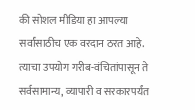की सोशल मीडिया हा आपल्या सर्वांसाठीच एक वरदान ठरत आहे. त्याचा उपयोग गरीब-वंचितांपासून ते सर्वसामान्य, व्यापारी व सरकारपर्यंत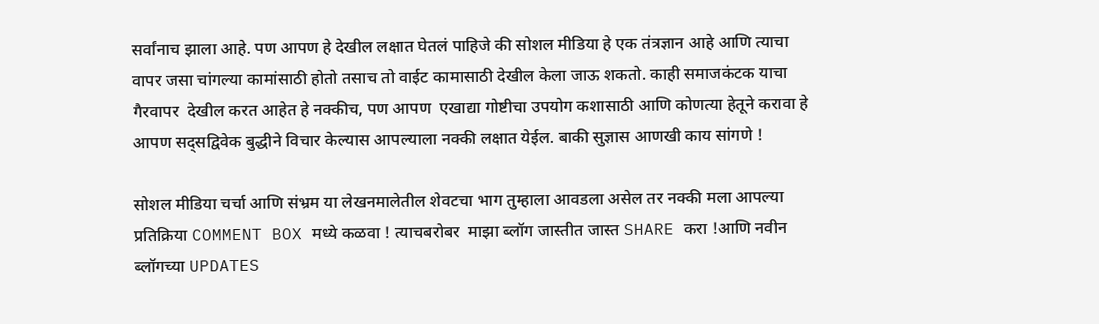सर्वांनाच झाला आहे. पण आपण हे देखील लक्षात घेतलं पाहिजे की सोशल मीडिया हे एक तंत्रज्ञान आहे आणि त्याचा वापर जसा चांगल्या कामांसाठी होतो तसाच तो वाईट कामासाठी देखील केला जाऊ शकतो. काही समाजकंटक याचा गैरवापर  देखील करत आहेत हे नक्कीच, पण आपण  एखाद्या गोष्टीचा उपयोग कशासाठी आणि कोणत्या हेतूने करावा हे आपण सद्सद्विवेक बुद्धीने विचार केल्यास आपल्याला नक्की लक्षात येईल. बाकी सुज्ञास आणखी काय सांगणे !

सोशल मीडिया चर्चा आणि संभ्रम या लेखनमालेतील शेवटचा भाग तुम्हाला आवडला असेल तर नक्की मला आपल्या प्रतिक्रिया COMMENT BOX मध्ये कळवा ! त्याचबरोबर  माझा ब्लॉग जास्तीत जास्त SHARE करा !आणि नवीन   ब्लॉगच्या UPDATES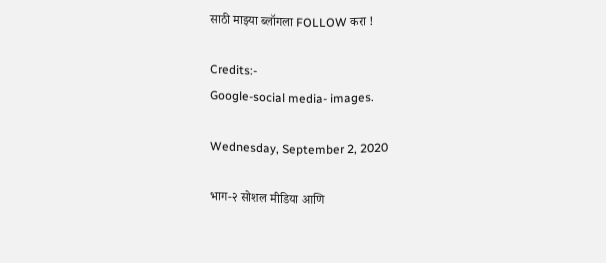साठी माझ्या ब्लॉगला FOLLOW करा !

Credits:-
Google-social media- images.

Wednesday, September 2, 2020

भाग-२ सोशल मीडिया आणि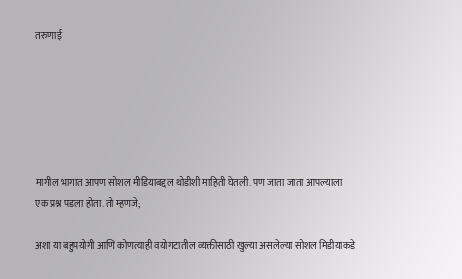तरुणाई






मागील भागात आपण सोशल मीडियाबद्दल थोडीशी माहिती घेतली. पण जाता जाता आपल्याला एक प्रश्न पडला होता. तो म्हणजे;

अशा या बहुपयोगी आणि कोणत्याही वयोगटातील व्यक्तीसाठी खुल्या असलेल्या सोशल मिडीयाकडे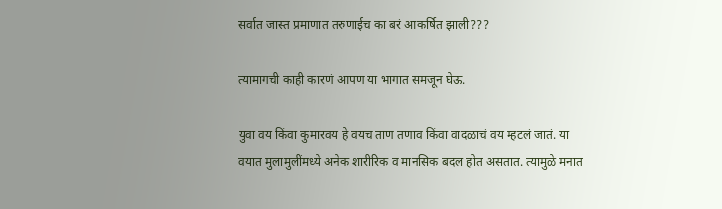सर्वात जास्त प्रमाणात तरुणाईच का बरं आकर्षित झाली???

त्यामागची काही कारणं आपण या भागात समजून घेऊ.

युवा वय किंवा कुमारवय हे वयच ताण तणाव किंवा वादळाचं वय म्हटलं जातं. या वयात मुलामुलींमध्ये अनेक शारीरिक व मानसिक बदल होत असतात. त्यामुळे मनात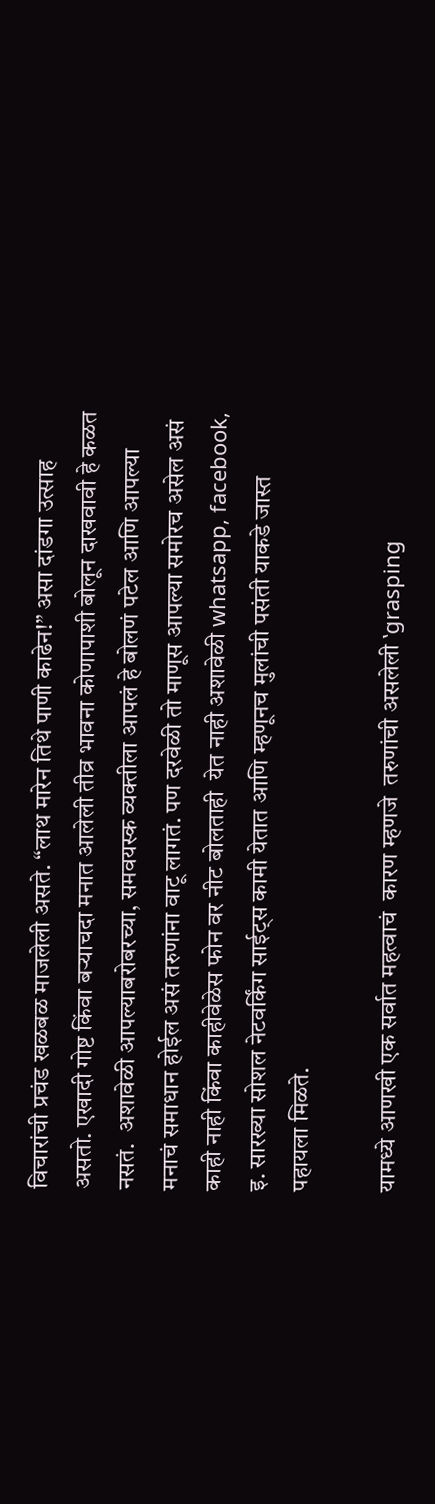विचारांची प्रचंड खळबळ माजलेली असते. “लाथ मारेन तिथे पाणी काढेन!” असा दांडगा उत्साह असतो. एखादी गोष्ट किंवा बऱ्याचदा मनात आलेली तीव्र भावना कोणापाशी बोलून दाखवावी हे कळत नसतं.  अशावेळी आपल्याबरोबरच्या, समवयस्क व्यक्तीला आपलं हे बोलणं पटेल आणि आपल्या मनाचं समाधान होईल असं तरुणांना वाटू लागतं. पण दरवेळी तो माणूस आपल्या समोरच असेल असं काही नाही किंवा काहीवेळेस फोन वर नीट बोलताही  येत नाही अशावेळी whatsapp, facebook, इ. सारख्या सोशल नेटवर्किंग साईट्स कामी येतात आणि म्हणूनच मुलांची पसंती याकडे जास्त पहायला मिळते.

यामध्ये आणखी एक सर्वात महत्वाचं  कारण म्हणजे  तरुणांची असलेली ‛grasping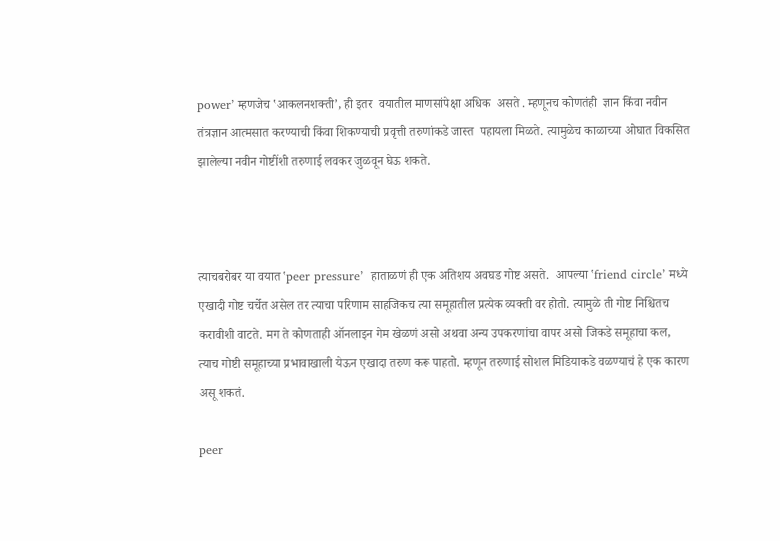power’ म्हणजेच ‛आकलनशक्ती’, ही इतर  वयातील माणसांपेक्षा अधिक  असते . म्हणूनच कोणतंही  ज्ञान किंवा नवीन  तंत्रज्ञान आत्मसात करण्याची किंवा शिकण्याची प्रवृत्ती तरुणांकडे जास्त  पहायला मिळते. त्यामुळेच काळाच्या ओघात विकसित झालेल्या नवीन गोष्टींशी तरुणाई लवकर जुळवून घेऊ शकते.



त्याचबरोबर या वयात ‛peer pressure’  हाताळणं ही एक अतिशय अवघड गोष्ट असते.  आपल्या ‛friend circle’ मध्ये  एखादी गोष्ट चर्चेत असेल तर त्याचा परिणाम साहजिकच त्या समूहातील प्रत्येक व्यक्ती वर होतो. त्यामुळे ती गोष्ट निश्चितच करावीशी वाटते. मग ते कोणताही ऑनलाइन गेम खेळणं असो अथवा अन्य उपकरणांचा वापर असो जिकडे समूहाचा कल,  त्याच गोष्टी समूहाच्या प्रभावाखाली येऊन एखादा तरुण करू पाहतो. म्हणून तरुणाई सोशल मिडियाकडे वळण्याचं हे एक कारण असू शकतं.

peer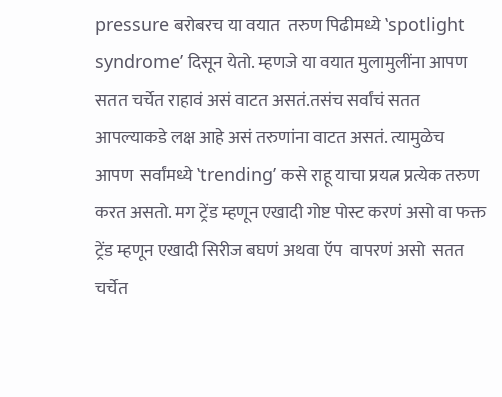pressure बरोबरच या वयात  तरुण पिढीमध्ये ‛spotlight syndrome’ दिसून येतो. म्हणजे या वयात मुलामुलींना आपण सतत चर्चेत राहावं असं वाटत असतं.तसंच सर्वांचं सतत आपल्याकडे लक्ष आहे असं तरुणांना वाटत असतं. त्यामुळेच आपण  सर्वांमध्ये ‛trending’ कसे राहू याचा प्रयत्न प्रत्येक तरुण करत असतो. मग ट्रेंड म्हणून एखादी गोष्ट पोस्ट करणं असो वा फक्त ट्रेंड म्हणून एखादी सिरीज बघणं अथवा ऍप  वापरणं असो  सतत चर्चेत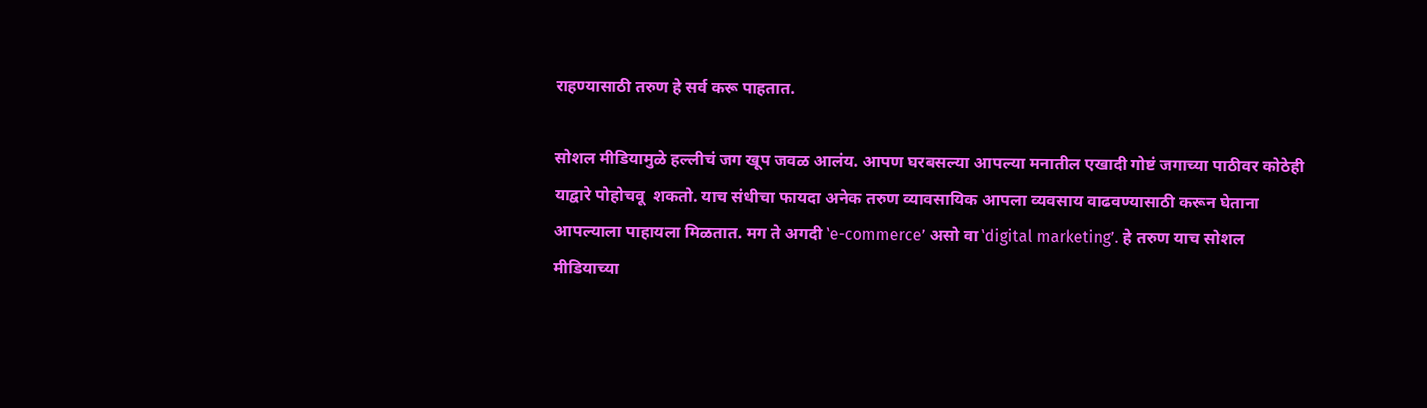राहण्यासाठी तरुण हे सर्व करू पाहतात.

सोशल मीडियामुळे हल्लीचं जग खूप जवळ आलंय. आपण घरबसल्या आपल्या मनातील एखादी गोष्टं जगाच्या पाठीवर कोठेही याद्वारे पोहोचवू  शकतो. याच संधीचा फायदा अनेक तरुण व्यावसायिक आपला व्यवसाय वाढवण्यासाठी करून घेताना आपल्याला पाहायला मिळतात. मग ते अगदी ‛e-commerce’ असो वा ‛digital marketing’. हे तरुण याच सोशल मीडियाच्या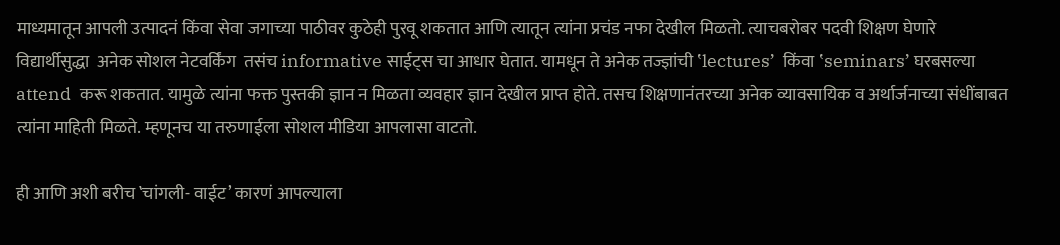माध्यमातून आपली उत्पादनं किंवा सेवा जगाच्या पाठीवर कुठेही पुरवू शकतात आणि त्यातून त्यांना प्रचंड नफा देखील मिळतो. त्याचबरोबर पदवी शिक्षण घेणारे विद्यार्थीसुद्धा  अनेक सोशल नेटवर्किंग  तसंच informative साईट्स चा आधार घेतात. यामधून ते अनेक तज्ज्ञांची ‛lectures’  किंवा ‛seminars’ घरबसल्या attend  करू शकतात. यामुळे त्यांना फक्त पुस्तकी ज्ञान न मिळता व्यवहार ज्ञान देखील प्राप्त होते. तसच शिक्षणानंतरच्या अनेक व्यावसायिक व अर्थार्जनाच्या संधींबाबत त्यांना माहिती मिळते. म्हणूनच या तरुणाईला सोशल मीडिया आपलासा वाटतो.

ही आणि अशी बरीच ‛चांगली- वाईट’ कारणं आपल्याला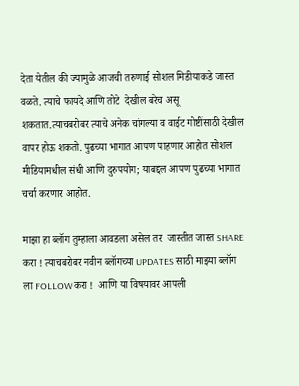देता येतील की ज्यामुळे आजची तरुणाई सोशल मिडीयाकडे जास्त वळते. त्याचे फायदे आणि तोटे  देखील बरेच असू शकतात.त्याचबरोबर त्याचे अनेक चांगल्या व वाईट गोष्टींसाठी देखील वापर होऊ शकतो. पुढच्या भागात आपण पाहणार आहोत सोशल मीडियामधील संधी आणि दुरुपयोग; याबद्दल आपण पुढच्या भागात  चर्चा करणार आहोत.

माझा हा ब्लॉग तुम्हाला आवडला असेल तर  जास्तीत जास्त SHARE  करा ! त्याचबरोबर नवीन ब्लॉगच्या UPDATES साठी माझ्या ब्लॉग ला FOLLOW करा !  आणि या विषयावर आपली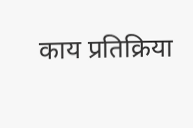काय प्रतिक्रिया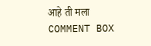आहे ती मला COMMENT BOX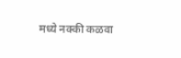मध्ये नक्की कळवा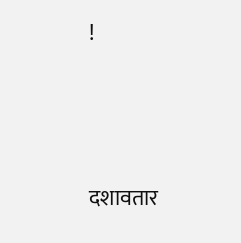!




दशावतार